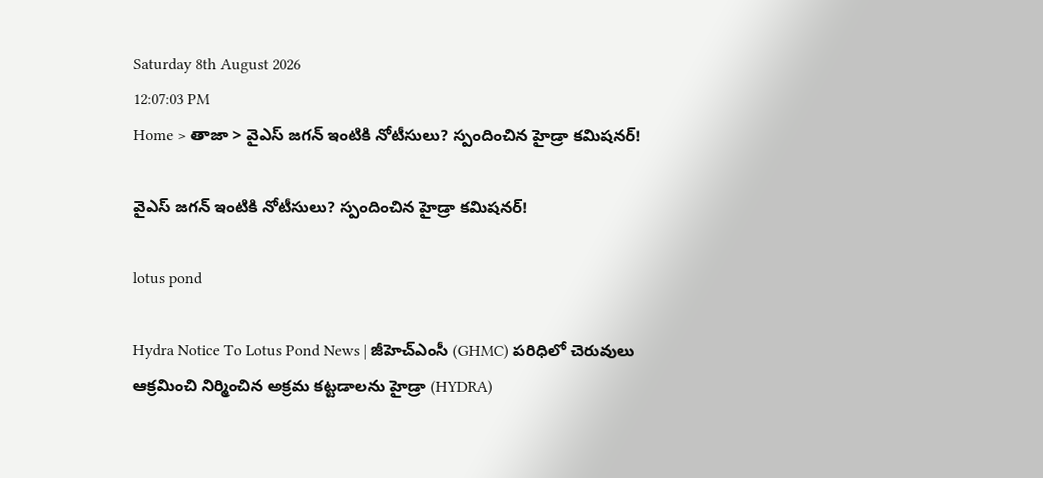Saturday 8th August 2026
12:07:03 PM
Home > తాజా > వైఎస్ జగన్ ఇంటికి నోటీసులు? స్పందించిన హైడ్రా కమిషనర్!

వైఎస్ జగన్ ఇంటికి నోటీసులు? స్పందించిన హైడ్రా కమిషనర్!

lotus pond

Hydra Notice To Lotus Pond News | జీహెచ్ఎంసీ (GHMC) పరిధిలో చెరువులు ఆక్రమించి నిర్మించిన అక్రమ కట్టడాలను హైడ్రా (HYDRA)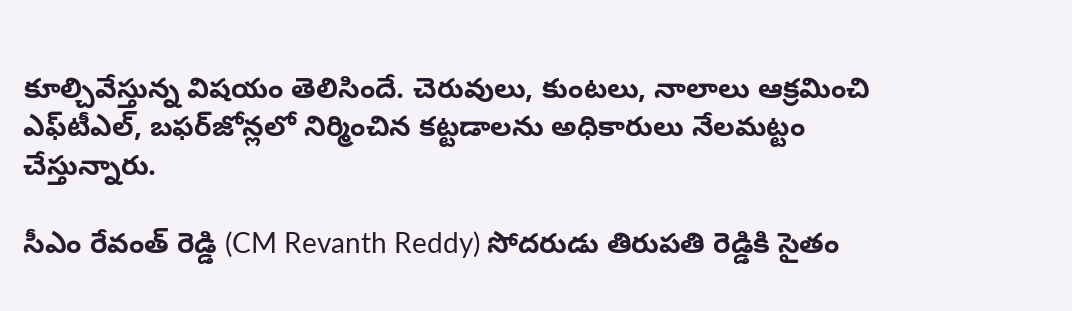కూల్చివేస్తున్న విషయం తెలిసిందే. చెరువులు, కుంటలు, నాలాలు ఆక్రమించి ఎఫ్‌టీఎల్, బఫర్‌జోన్లలో నిర్మించిన కట్టడాలను అధికారులు నేలమట్టం చేస్తున్నారు.

సీఎం రేవంత్ రెడ్డి (CM Revanth Reddy) సోదరుడు తిరుపతి రెడ్డికి సైతం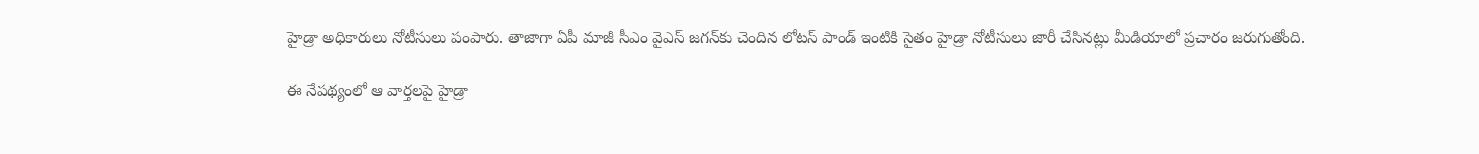హైడ్రా అధికారులు నోటీసులు పంపారు. తాజాగా ఏపీ మాజీ సీఎం వైఎస్ జగన్‌కు చెందిన లోటస్ పాండ్ ఇంటికి సైతం హైడ్రా నోటీసులు జారీ చేసినట్లు మీడియాలో ప్రచారం జరుగుతోంది.

ఈ నేపథ్యంలో ఆ వార్తలపై హైడ్రా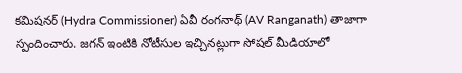కమిషనర్ (Hydra Commissioner) ఏవీ రంగనాథ్ (AV Ranganath) తాజాగా స్పందించారు. జగన్‌ ఇంటికి నోటీసుల ఇచ్చినట్లుగా సోషల్ మీడియాలో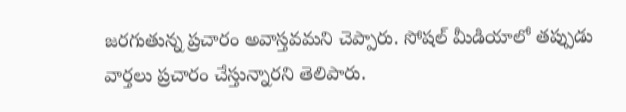జరగుతున్న ప్రచారం అవాస్తవమని చెప్పారు. సోషల్‌ మీడియాలో తప్పుడు వార్తలు ప్రచారం చేస్తున్నారని తెలిపారు.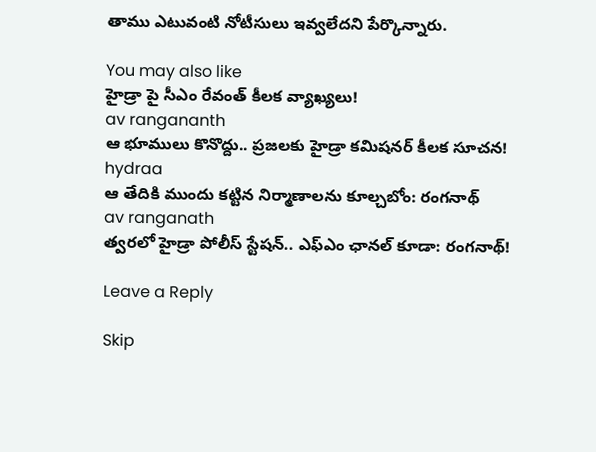తాము ఎటువంటి నోటీసులు ఇవ్వలేదని పేర్కొన్నారు.

You may also like
హైడ్రా పై సీఎం రేవంత్ కీలక వ్యాఖ్యలు!
av rangananth
ఆ భూములు కొనొద్దు.. ప్రజలకు హైడ్రా కమిషనర్ కీలక సూచన!
hydraa
ఆ తేదికి ముందు కట్టిన నిర్మాణాలను కూల్చబోం: రంగనాథ్
av ranganath
త్వరలో హైడ్రా పోలీస్ స్టేషన్.. ఎఫ్ఎం ఛానల్ కూడా: రంగనాథ్!

Leave a Reply

Skip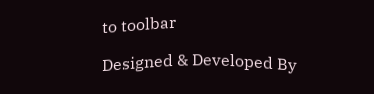to toolbar

Designed & Developed By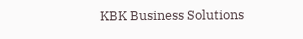KBK Business Solutions